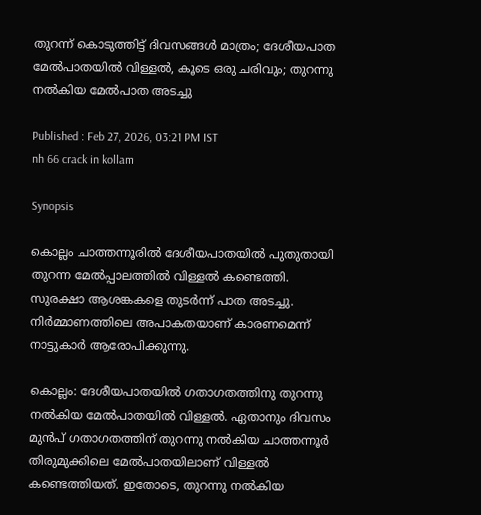തുറന്ന് കൊടുത്തിട്ട് ദിവസങ്ങൾ മാത്രം; ദേശീയപാത മേൽപാതയിൽ വിള്ളൽ, കൂടെ ഒരു ചരിവും; തുറന്നു നൽകിയ മേൽപാത അടച്ചു

Published : Feb 27, 2026, 03:21 PM IST
nh 66 crack in kollam

Synopsis

കൊല്ലം ചാത്തന്നൂരിൽ ദേശീയപാതയിൽ പുതുതായി തുറന്ന മേൽപ്പാലത്തിൽ വിള്ളൽ കണ്ടെത്തി. സുരക്ഷാ ആശങ്കകളെ തുടർന്ന് പാത അടച്ചു. നിർമ്മാണത്തിലെ അപാകതയാണ് കാരണമെന്ന് നാട്ടുകാർ ആരോപിക്കുന്നു.

കൊല്ലം: ദേശീയപാതയിൽ ഗതാഗതത്തിനു തുറന്നു നൽകിയ മേൽപാതയിൽ വിള്ളൽ. ഏതാനും ദിവസം മുൻപ് ഗതാഗതത്തിന് തുറന്നു നൽകിയ ചാത്തന്നൂർ തിരുമുക്കിലെ മേൽപാതയിലാണ് വിള്ളൽ കണ്ടെത്തിയത്. ഇതോടെ, തുറന്നു നൽകിയ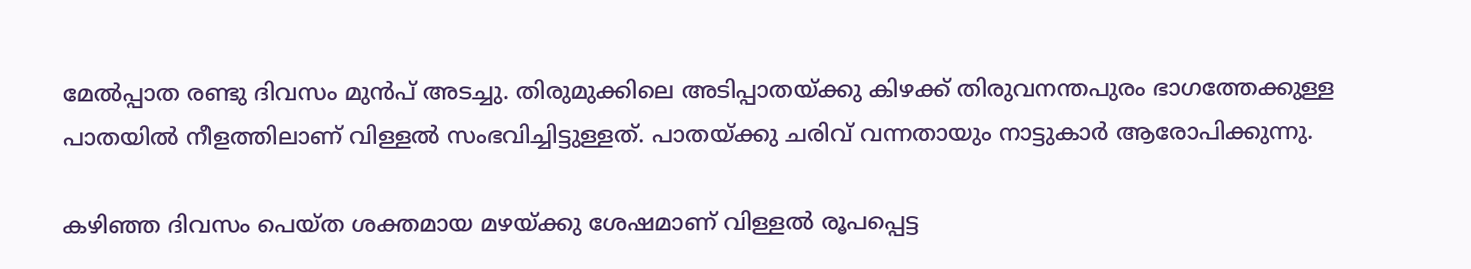മേൽപ്പാത രണ്ടു ദിവസം മുൻപ് അടച്ചു. തിരുമുക്കിലെ അടിപ്പാതയ്ക്കു കിഴക്ക് തിരുവനന്തപുരം ഭാഗത്തേക്കുള്ള പാതയിൽ നീളത്തിലാണ് വിള്ളൽ സംഭവിച്ചിട്ടുള്ളത്. പാതയ്ക്കു ചരിവ് വന്നതായും നാട്ടുകാർ ആരോപിക്കുന്നു.

കഴിഞ്ഞ ദിവസം പെയ്ത ശക്തമായ മഴയ്ക്കു ശേഷമാണ് വിള്ളൽ രൂപപ്പെട്ട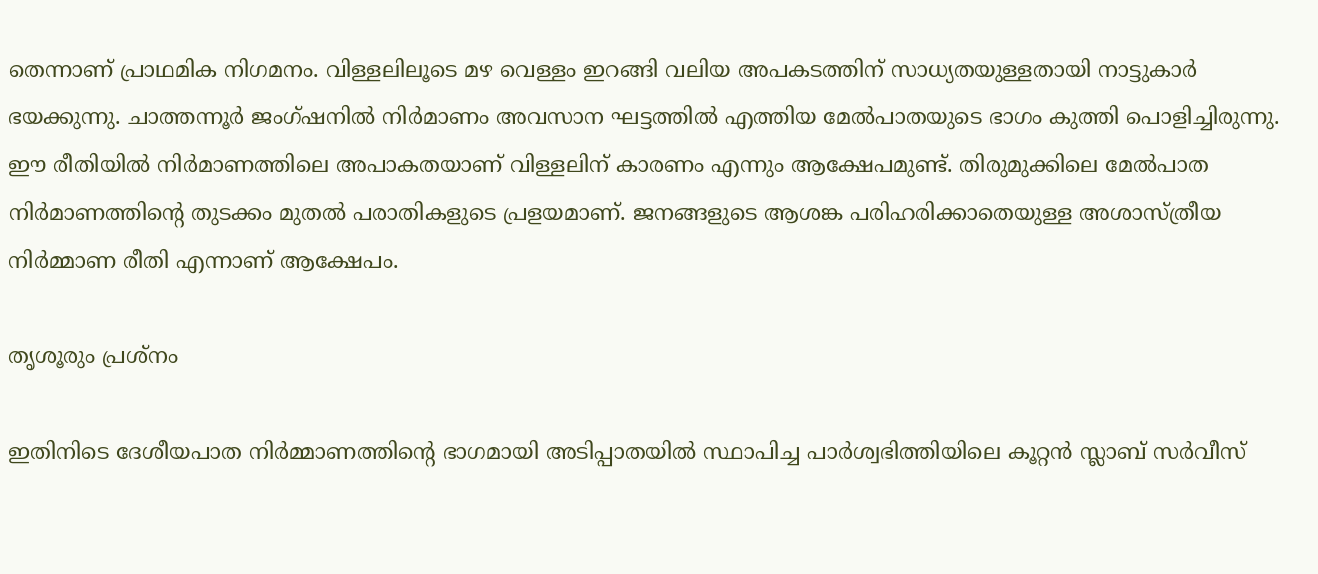തെന്നാണ് പ്രാഥമിക നിഗമനം. വിള്ളലിലൂടെ മഴ വെള്ളം ഇറങ്ങി വലിയ അപകടത്തിന് സാധ്യതയുള്ളതായി നാട്ടുകാർ ഭയക്കുന്നു. ചാത്തന്നൂർ ജംഗ്ഷനിൽ നിർമാണം അവസാന ഘട്ടത്തിൽ എത്തിയ മേൽപാതയുടെ ഭാഗം കുത്തി പൊളിച്ചിരുന്നു. ഈ രീതിയിൽ നിർമാണത്തിലെ അപാകതയാണ് വിള്ളലിന് കാരണം എന്നും ആക്ഷേപമുണ്ട്. തിരുമുക്കിലെ മേൽപാത നിർമാണത്തിന്റെ തുടക്കം മുതൽ പരാതികളുടെ പ്രളയമാണ്. ജനങ്ങളുടെ ആശങ്ക പരിഹരിക്കാതെയുള്ള അശാസ്ത്രീയ നിർമ്മാണ രീതി എന്നാണ് ആക്ഷേപം.

തൃശൂരും പ്രശ്നം

ഇതിനിടെ ദേശീയപാത നിര്‍മ്മാണത്തിന്‍റെ ഭാഗമായി അടിപ്പാതയില്‍ സ്ഥാപിച്ച പാര്‍ശ്വഭിത്തിയിലെ കൂറ്റന്‍ സ്ലാബ് സര്‍വീസ്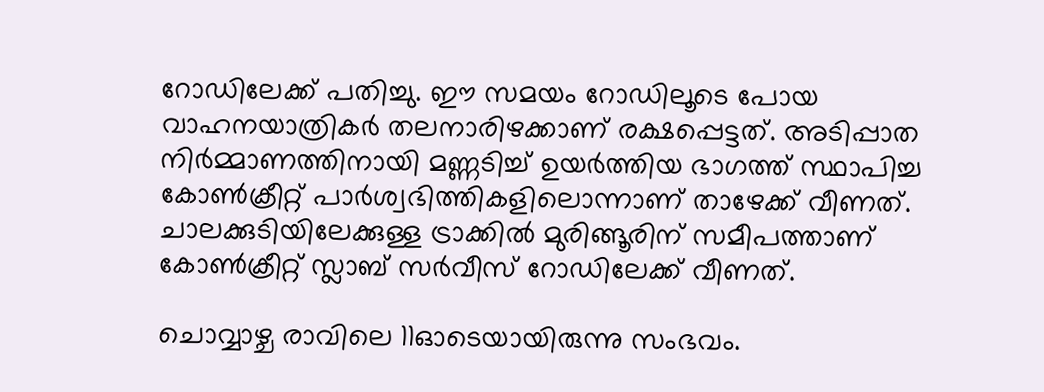റോഡിലേക്ക് പതിച്ചു. ഈ സമയം റോഡിലൂടെ പോയ വാഹനയാത്രികര്‍ തലനാരിഴക്കാണ് രക്ഷപ്പെട്ടത്. അടിപ്പാത നിര്‍മ്മാണത്തിനായി മണ്ണടിച്ച് ഉയര്‍ത്തിയ ഭാഗത്ത് സ്ഥാപിച്ച കോണ്‍ക്രീറ്റ് പാര്‍ശ്വഭിത്തികളിലൊന്നാണ് താഴേക്ക് വീണത്. ചാലക്കുടിയിലേക്കുള്ള ട്രാക്കില്‍ മുരിങ്ങൂരിന് സമീപത്താണ് കോണ്‍ക്രീറ്റ് സ്ലാബ് സര്‍വീസ് റോഡിലേക്ക് വീണത്.

ചൊവ്വാഴ്ച രാവിലെ 11ഓടെയായിരുന്നു സംഭവം.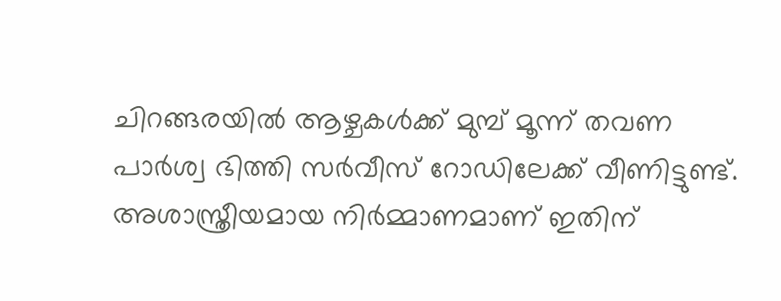ചിറങ്ങരയില്‍ ആഴ്ചകള്‍ക്ക് മുമ്പ് മൂന്ന് തവണ പാര്‍ശ്വ ഭിത്തി സര്‍വീസ് റോഡിലേക്ക് വീണിട്ടുണ്ട്. അശാസ്ത്രീയമായ നിര്‍മ്മാണമാണ് ഇതിന്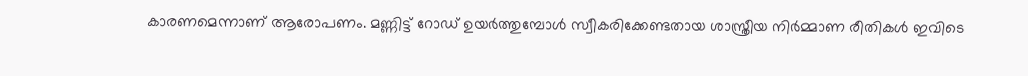കാരണമെന്നാണ് ആരോപണം. മണ്ണിട്ട് റോഡ് ഉയര്‍ത്തുമ്പോള്‍ സ്വീകരിക്കേണ്ടതായ ശാസ്ത്രീയ നിര്‍മ്മാണ രീതികള്‍ ഇവിടെ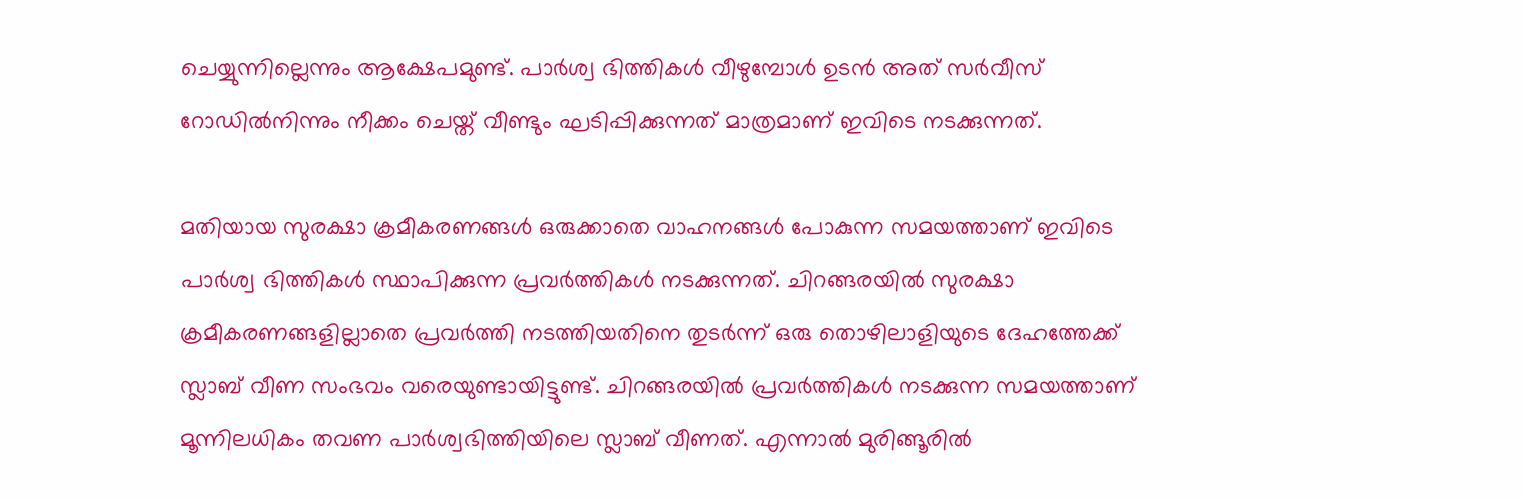ചെയ്യുന്നില്ലെന്നും ആക്ഷേപമുണ്ട്. പാര്‍ശ്വ ഭിത്തികള്‍ വീഴുമ്പോള്‍ ഉടന്‍ അത് സര്‍വീസ് റോഡില്‍നിന്നും നീക്കം ചെയ്ത് വീണ്ടും ഘടിപ്പിക്കുന്നത് മാത്രമാണ് ഇവിടെ നടക്കുന്നത്.

മതിയായ സുരക്ഷാ ക്രമീകരണങ്ങള്‍ ഒരുക്കാതെ വാഹനങ്ങള്‍ പോകുന്ന സമയത്താണ് ഇവിടെ പാര്‍ശ്വ ഭിത്തികള്‍ സ്ഥാപിക്കുന്ന പ്രവര്‍ത്തികള്‍ നടക്കുന്നത്. ചിറങ്ങരയില്‍ സുരക്ഷാ ക്രമീകരണങ്ങളില്ലാതെ പ്രവര്‍ത്തി നടത്തിയതിനെ തുടര്‍ന്ന് ഒരു തൊഴിലാളിയുടെ ദേഹത്തേക്ക് സ്ലാബ് വീണ സംഭവം വരെയുണ്ടായിട്ടുണ്ട്. ചിറങ്ങരയില്‍ പ്രവര്‍ത്തികള്‍ നടക്കുന്ന സമയത്താണ് മൂന്നിലധികം തവണ പാര്‍ശ്വഭിത്തിയിലെ സ്ലാബ് വീണത്. എന്നാല്‍ മുരിങ്ങൂരില്‍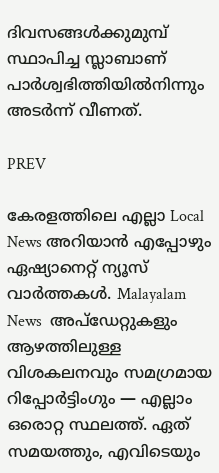ദിവസങ്ങള്‍ക്കുമുമ്പ് സ്ഥാപിച്ച സ്ലാബാണ് പാര്‍ശ്വഭിത്തിയില്‍നിന്നും അടര്‍ന്ന് വീണത്.

PREV

കേരളത്തിലെ എല്ലാ Local News അറിയാൻ എപ്പോഴും ഏഷ്യാനെറ്റ് ന്യൂസ് വാർത്തകൾ. Malayalam News  അപ്‌ഡേറ്റുകളും ആഴത്തിലുള്ള വിശകലനവും സമഗ്രമായ റിപ്പോർട്ടിംഗും — എല്ലാം ഒരൊറ്റ സ്ഥലത്ത്. ഏത് സമയത്തും, എവിടെയും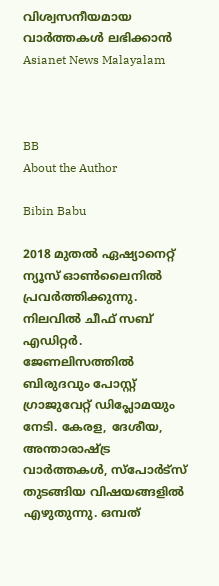വിശ്വസനീയമായ വാർത്തകൾ ലഭിക്കാൻ Asianet News Malayalam



BB
About the Author

Bibin Babu

2018 മുതല്‍ ഏഷ്യാനെറ്റ് ന്യൂസ് ഓണ്‍ലൈനില്‍ പ്രവര്‍ത്തിക്കുന്നു. നിലവില്‍ ചീഫ് സബ് എഡിറ്റർ. ജേണലിസത്തില്‍ ബിരുദവും പോസ്റ്റ് ഗ്രാജുവേറ്റ് ഡിപ്ലോമയും നേടി. കേരള, ദേശീയ, അന്താരാഷ്ട്ര വാര്‍ത്തകള്‍, സ്പോര്‍ട്സ് തുടങ്ങിയ വിഷയങ്ങളില്‍ എഴുതുന്നു. ഒമ്പത്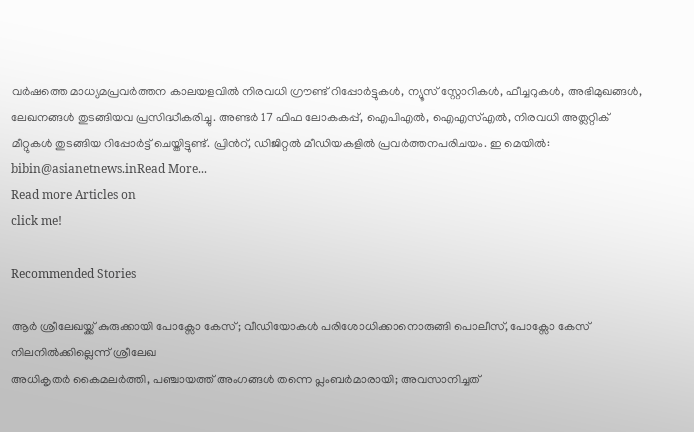വര്‍ഷത്തെ മാധ്യമപ്രവര്‍ത്തന കാലയളവില്‍ നിരവധി ഗ്രൗണ്ട് റിപ്പോര്‍ട്ടുകള്‍, ന്യൂസ് സ്റ്റോറികള്‍, ഫീച്ചറുകള്‍, അഭിമുഖങ്ങള്‍, ലേഖനങ്ങള്‍ തുടങ്ങിയവ പ്രസിദ്ധീകരിച്ചു. അണ്ടര്‍ 17 ഫിഫ ലോകകപ്പ്, ഐപിഎൽ, ഐഎസ്എൽ, നിരവധി അത്ലറ്റിക് മീറ്റുകൾ തുടങ്ങിയ റിപ്പോര്‍ട്ട് ചെയ്തിട്ടുണ്ട്. പ്രിന്‍റ്, ഡിജിറ്റല്‍ മീഡിയകളില്‍ പ്രവര്‍ത്തനപരിചയം. ഇ മെയില്‍: bibin@asianetnews.inRead More...
Read more Articles on
click me!

Recommended Stories

ആർ ശ്രീലേഖയ്ക്ക് കുരുക്കായി പോക്സോ കേസ്; വീഡിയോകള്‍ പരിശോധിക്കാനൊരുങ്ങി പൊലീസ്, പോക്സോ കേസ് നിലനിൽക്കില്ലെന്ന് ശ്രീലേഖ
അധികൃതര്‍ കൈമലര്‍ത്തി, പഞ്ചായത്ത് അംഗങ്ങള്‍ തന്നെ പ്ലംബർമാരായി; അവസാനിച്ചത്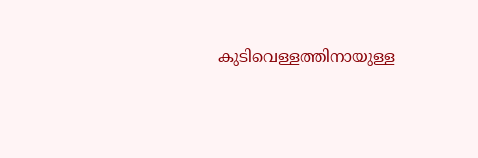കുടിവെള്ളത്തിനായുള്ള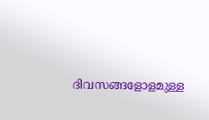ദിവസങ്ങളോളമുള്ള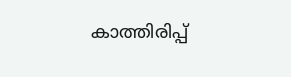കാത്തിരിപ്പ്